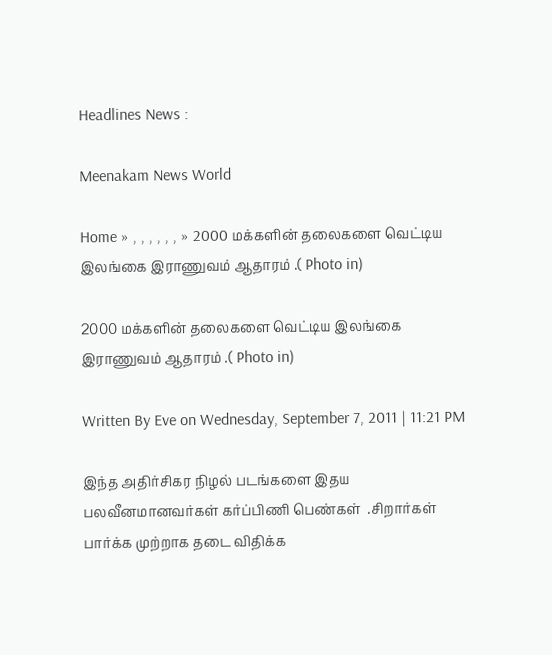Headlines News :

Meenakam News World

Home » , , , , , , » 2000 மக்களின் தலைகளை வெட்டிய இலங்கை இராணுவம் ஆதாரம் .( Photo in)

2000 மக்களின் தலைகளை வெட்டிய இலங்கை இராணுவம் ஆதாரம் .( Photo in)

Written By Eve on Wednesday, September 7, 2011 | 11:21 PM

இந்த அதிர்சிகர நிழல் படங்களை இதய பலவீனமானவர்கள் கர்ப்பிணி பெண்கள்  .சிறார்கள் பார்க்க முற்றாக தடை விதிக்க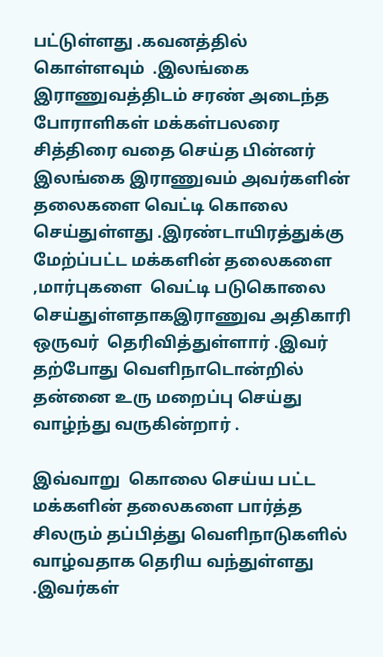பட்டுள்ளது .கவனத்தில்  கொள்ளவும்  .இலங்கை இராணுவத்திடம் சரண் அடைந்த போராளிகள் மக்கள்பலரை சித்திரை வதை செய்த பின்னர் இலங்கை இராணுவம் அவர்களின் தலைகளை வெட்டி கொலை செய்துள்ளது .இரண்டாயிரத்துக்கு மேற்ப்பட்ட மக்களின் தலைகளை ,மார்புகளை  வெட்டி படுகொலை செய்துள்ளதாகஇராணுவ அதிகாரி ஒருவர்  தெரிவித்துள்ளார் .இவர் தற்போது வெளிநாடொன்றில் தன்னை உரு மறைப்பு செய்து வாழ்ந்து வருகின்றார் .

இவ்வாறு  கொலை செய்ய பட்ட மக்களின் தலைகளை பார்த்த சிலரும் தப்பித்து வெளிநாடுகளில் வாழ்வதாக தெரிய வந்துள்ளது .இவர்கள்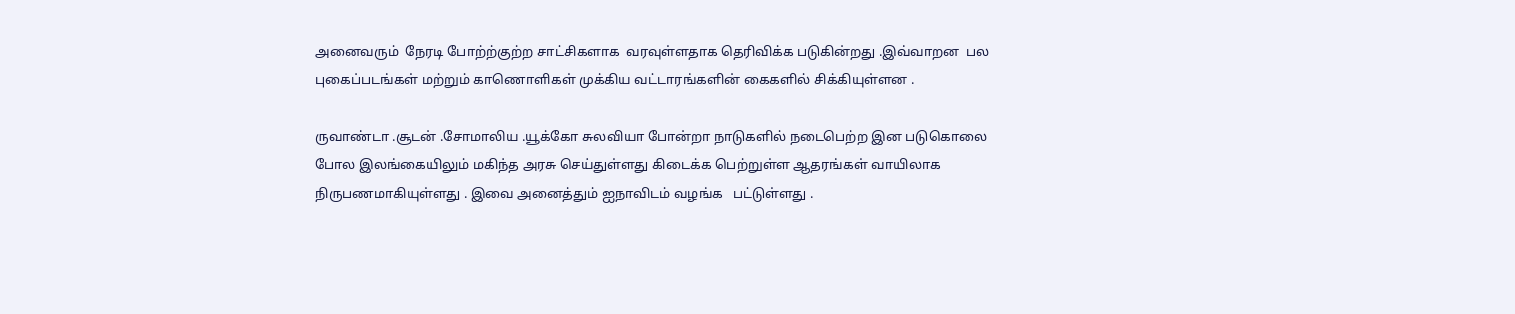அனைவரும்  நேரடி போற்ற்குற்ற சாட்சிகளாக  வரவுள்ளதாக தெரிவிக்க படுகின்றது .இவ்வாறன  பல புகைப்படங்கள் மற்றும் காணொளிகள் முக்கிய வட்டாரங்களின் கைகளில் சிக்கியுள்ளன .

ருவாண்டா .சூடன் .சோமாலிய .யூக்கோ சுலவியா போன்றா நாடுகளில் நடைபெற்ற இன படுகொலை  போல இலங்கையிலும் மகிந்த அரசு செய்துள்ளது கிடைக்க பெற்றுள்ள ஆதரங்கள் வாயிலாக நிருபணமாகியுள்ளது . இவை அனைத்தும் ஐநாவிடம் வழங்க   பட்டுள்ளது .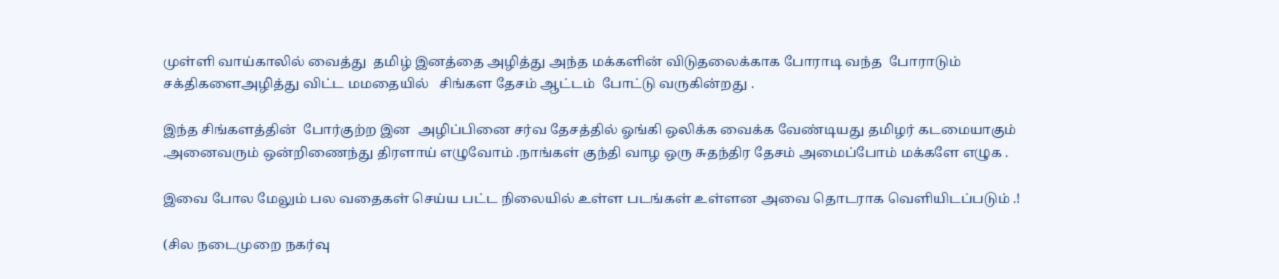முள்ளி வாய்காலில் வைத்து  தமிழ் இனத்தை அழித்து அந்த மக்களின் விடுதலைக்காக போராடி வந்த  போராடும் சக்திகளைஅழித்து விட்ட மமதையில்   சிங்கள தேசம் ஆட்டம்  போட்டு வருகின்றது .

இந்த சிங்களத்தின்  போர்குற்ற இன  அழிப்பினை சர்வ தேசத்தில் ஓங்கி ஒலிக்க வைக்க வேண்டியது தமிழர் கடமையாகும் .அனைவரும் ஒன்றிணைந்து திரளாய் எழுவோம் .நாங்கள் குந்தி வாழ ஒரு சுதந்திர தேசம் அமைப்போம் மக்களே எழுக .

இவை போல மேலும் பல வதைகள் செய்ய பட்ட நிலையில் உள்ள படங்கள் உள்ளன அவை தொடராக வெளியிடப்படும் .!

(சில நடைமுறை நகர்வு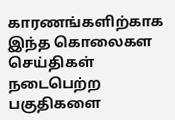காரணங்களிற்காக  இந்த கொலைகள செய்திகள் நடைபெற்ற பகுதிகளை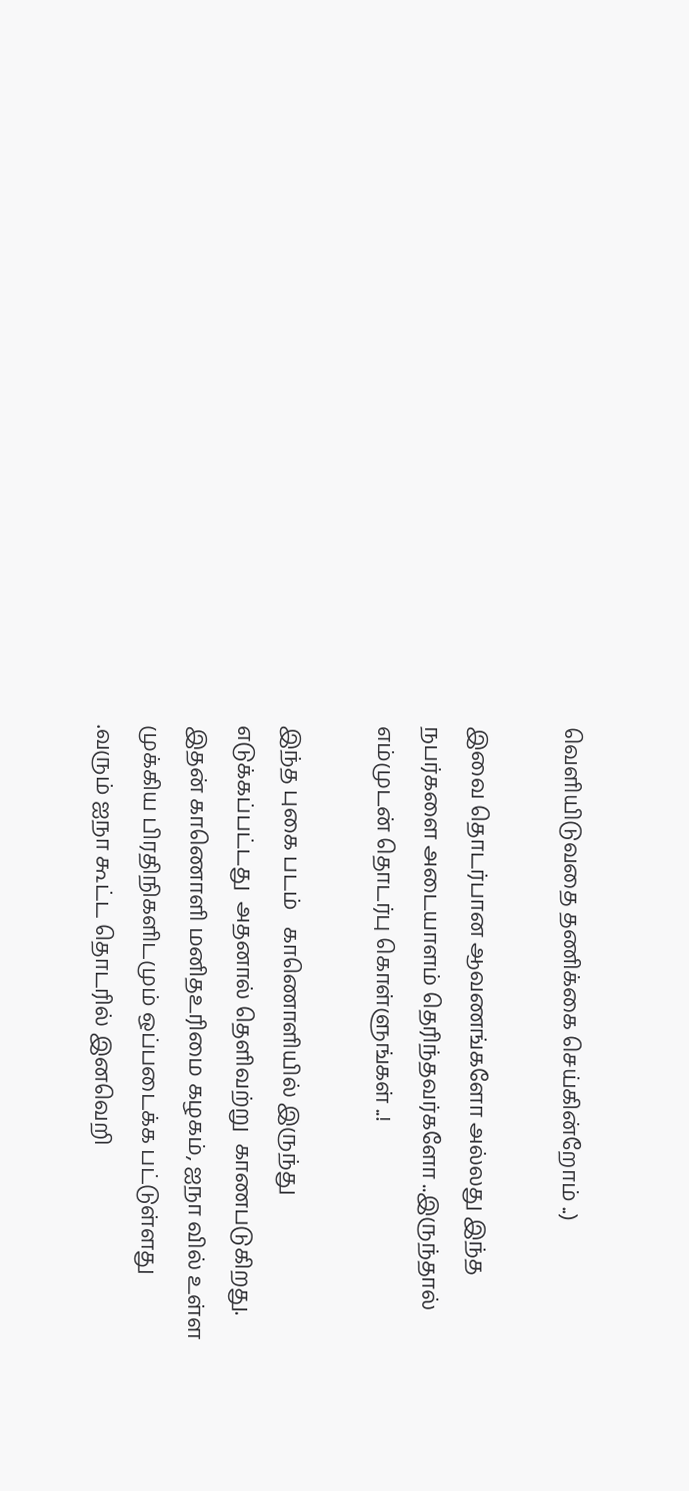வெளியிடுவதை தணிக்கை செய்கின்றோம் ..)

இவை தொடர்பான ஆவணங்களோ அல்லது இந்த நபர்களை அடையாளம் தெரிந்தவர்களோ ..இருந்தால் எம்முடன் தொடர்பு கொள்ளுங்கள் ..!

இந்த புகை படம்   காணொளியில் இருந்து எடுக்கப்பட்டது  அதனால் தெளிவற்று  காணபடுகிறது.
இதன் காணொளி மனிதஉரிமை கழகம், ஐநா வில் உள்ள முக்கிய பிரதிநிகளிடமும் ஒப்படைக்க பட்டுள்ளது .வரும் ஐநா கூட்ட தொடரில் இனவெறி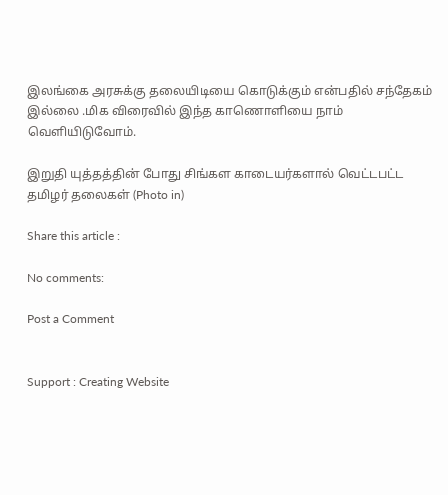இலங்கை அரசுக்கு தலையிடியை கொடுக்கும் என்பதில் சந்தேகம் இல்லை .மிக விரைவில் இந்த காணொளியை நாம்  வெளியிடுவோம்.

இறுதி யுத்தத்தின் போது சிங்கள காடையர்களால் வெட்டபட்ட தமிழர் தலைகள் (Photo in)

Share this article :

No comments:

Post a Comment


Support : Creating Website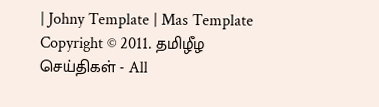| Johny Template | Mas Template
Copyright © 2011. தமிழீழ செய்திகள் - All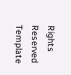Rights Reserved
Template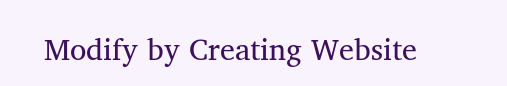Modify by Creating Website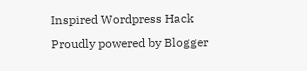Inspired Wordpress Hack
Proudly powered by Blogger